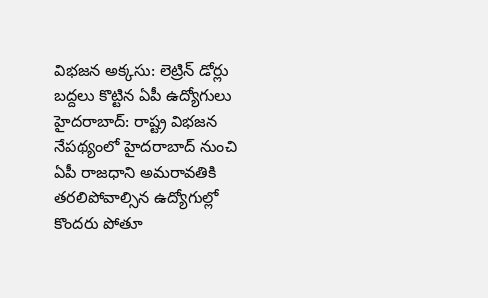విభజన అక్కసు: లెట్రిన్ డోర్లు బద్దలు కొట్టిన ఏపీ ఉద్యోగులు
హైదరాబాద్: రాష్ట్ర విభజన నేపథ్యంలో హైదరాబాద్ నుంచి ఏపీ రాజధాని అమరావతికి తరలిపోవాల్సిన ఉద్యోగుల్లో కొందరు పోతూ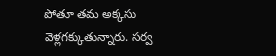పోతూ తమ అక్కసు వెళ్లగక్కుతున్నారు. సర్వ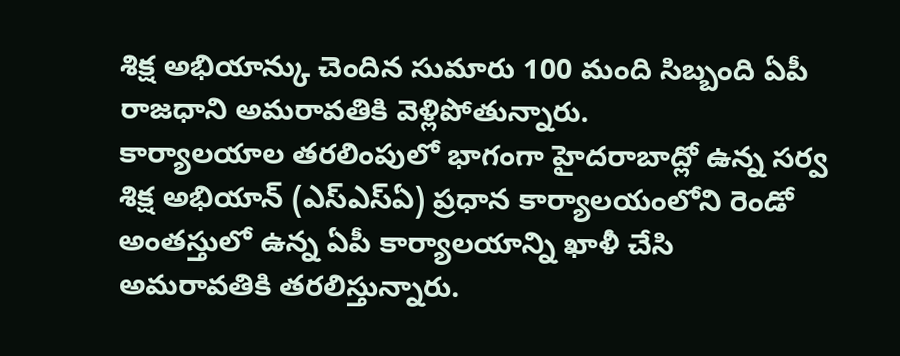శిక్ష అభియాన్కు చెందిన సుమారు 100 మంది సిబ్బంది ఏపీ రాజధాని అమరావతికి వెళ్లిపోతున్నారు.
కార్యాలయాల తరలింపులో భాగంగా హైదరాబాద్లో ఉన్న సర్వ శిక్ష అభియాన్ (ఎస్ఎస్ఏ) ప్రధాన కార్యాలయంలోని రెండో అంతస్తులో ఉన్న ఏపీ కార్యాలయాన్ని ఖాళీ చేసి అమరావతికి తరలిస్తున్నారు.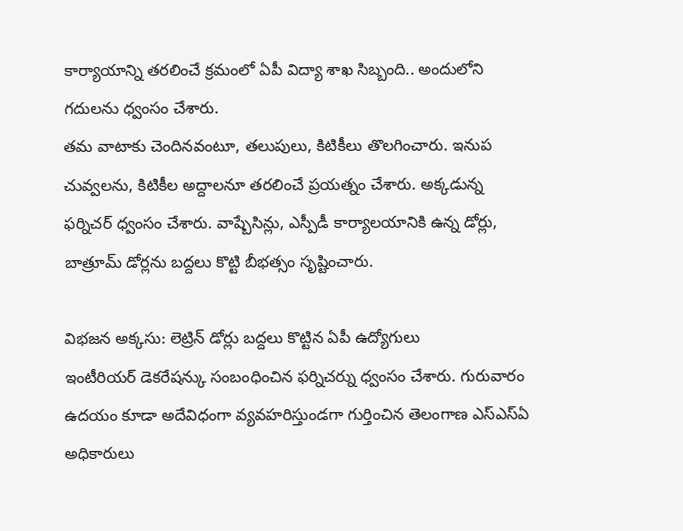కార్యాయాన్ని తరలించే క్రమంలో ఏపీ విద్యా శాఖ సిబ్బంది.. అందులోని గదులను ధ్వంసం చేశారు.
తమ వాటాకు చెందినవంటూ, తలుపులు, కిటికీలు తొలగించారు. ఇనుప చువ్వలను, కిటికీల అద్దాలనూ తరలించే ప్రయత్నం చేశారు. అక్కడున్న ఫర్నిచర్ ధ్వంసం చేశారు. వాష్బేసిన్లు, ఎస్పీడీ కార్యాలయానికి ఉన్న డోర్లు, బాత్రూమ్ డోర్లను బద్దలు కొట్టి బీభత్సం సృష్టించారు.

విభజన అక్కసు: లెట్రిన్ డోర్లు బద్దలు కొట్టిన ఏపీ ఉద్యోగులు
ఇంటీరియర్ డెకరేషన్కు సంబంధించిన ఫర్నిచర్ను ధ్వంసం చేశారు. గురువారం ఉదయం కూడా అదేవిధంగా వ్యవహరిస్తుండగా గుర్తించిన తెలంగాణ ఎస్ఎస్ఏ అధికారులు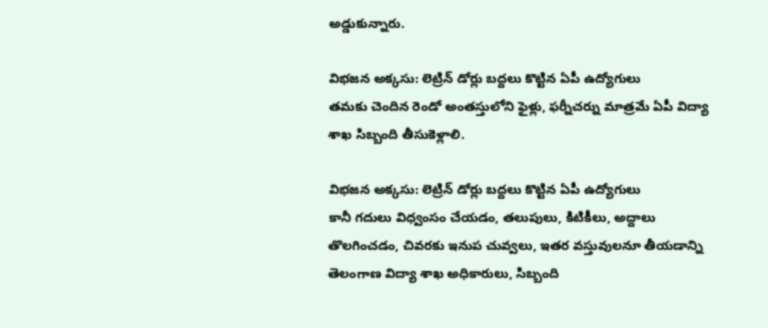అడ్డుకున్నారు.

విభజన అక్కసు: లెట్రిన్ డోర్లు బద్దలు కొట్టిన ఏపీ ఉద్యోగులు
తమకు చెందిన రెండో అంతస్తులోని ఫైళ్లు, ఫర్నీచర్ను మాత్రమే ఏపీ విద్యా శాఖ సిబ్బంది తీసుకెళ్లాలి.

విభజన అక్కసు: లెట్రిన్ డోర్లు బద్దలు కొట్టిన ఏపీ ఉద్యోగులు
కానీ గదులు విధ్వంసం చేయడం, తలుపులు, కిటికీలు, అద్దాలు తొలగించడం, చివరకు ఇనుప చువ్వలు, ఇతర వస్తువులనూ తీయడాన్ని తెలంగాణ విద్యా శాఖ అధికారులు, సిబ్బంది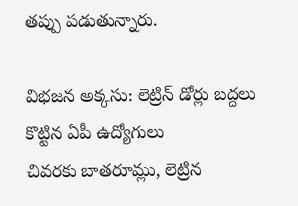తప్పు పడుతున్నారు.

విభజన అక్కసు: లెట్రిన్ డోర్లు బద్దలు కొట్టిన ఏపీ ఉద్యోగులు
చివరకు బాతరూమ్లు, లెట్రిన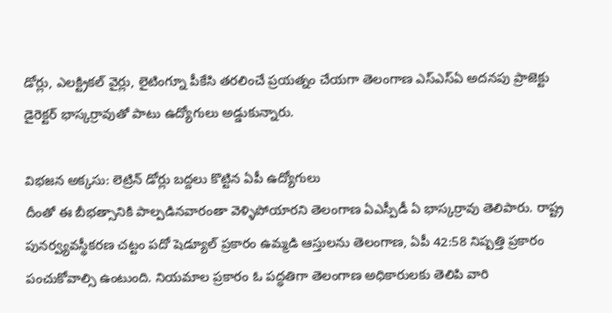డోర్లు, ఎలక్ట్రికల్ వైర్లు, లైటింగ్నూ పీకేసి తరలించే ప్రయత్నం చేయగా తెలంగాణ ఎస్ఎస్ఏ అదనపు ప్రాజెక్టు డైరెక్టర్ భాస్కర్రావుతో పాటు ఉద్యోగులు అడ్డుకున్నారు.

విభజన అక్కసు: లెట్రిన్ డోర్లు బద్దలు కొట్టిన ఏపీ ఉద్యోగులు
దీంతో ఈ బీభత్సానికి పాల్పడినవారంతా వెళ్ళిపోయారని తెలంగాణ ఏఎస్పీడీ ఏ భాస్కర్రావు తెలిపారు. రాష్ట్ర పునర్వ్యవస్థీకరణ చట్టం పదో షెడ్యూల్ ప్రకారం ఉమ్మడి ఆస్తులను తెలంగాణ, ఏపీ 42:58 నిష్పత్తి ప్రకారం పంచుకోవాల్సి ఉంటుంది. నియమాల ప్రకారం ఓ పద్ధతిగా తెలంగాణ అధికారులకు తెలిపి వారి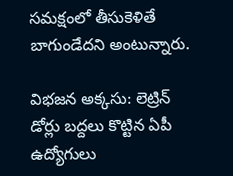సమక్షంలో తీసుకెళితే బాగుండేదని అంటున్నారు.

విభజన అక్కసు: లెట్రిన్ డోర్లు బద్దలు కొట్టిన ఏపీ ఉద్యోగులు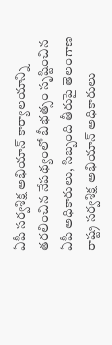ఏపీ సర్వశిక్ష అభియాన్ కార్యాలయాన్ని తరలించిన నేపథ్యంలో బీభత్సం సృష్టించిన ఏపీ అధికారులు, సిబ్బంది తీరుపై తెలంగాణ రాష్ట్ర సర్వశిక్ష అభియాన్ అధికారులు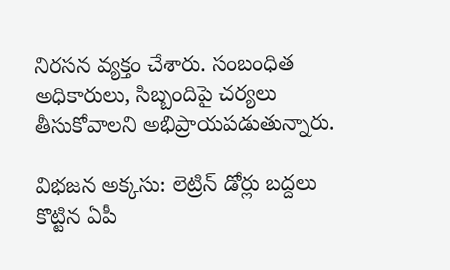నిరసన వ్యక్తం చేశారు. సంబంధిత అధికారులు, సిబ్బందిపై చర్యలు తీసుకోవాలని అభిప్రాయపడుతున్నారు.

విభజన అక్కసు: లెట్రిన్ డోర్లు బద్దలు కొట్టిన ఏపీ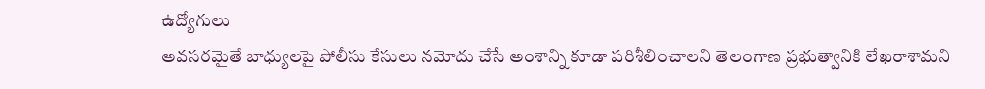ఉద్యోగులు
అవసరమైతే బాధ్యులపై పోలీసు కేసులు నమోదు చేసే అంశాన్ని కూడా పరిశీలించాలని తెలంగాణ ప్రభుత్వానికి లేఖరాశామని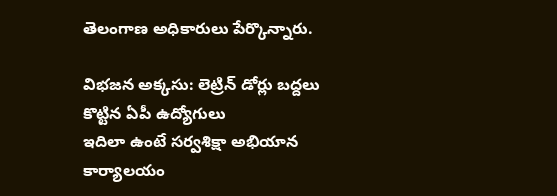తెలంగాణ అధికారులు పేర్కొన్నారు.

విభజన అక్కసు: లెట్రిన్ డోర్లు బద్దలు కొట్టిన ఏపీ ఉద్యోగులు
ఇదిలా ఉంటే సర్వశిక్షా అభియాన కార్యాలయం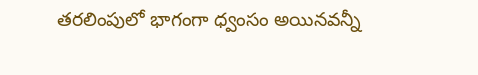తరలింపులో భాగంగా ధ్వంసం అయినవన్నీ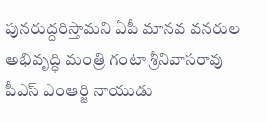పునరుద్దరిస్తామని ఏపీ మానవ వనరుల అభివృద్ధి మంత్రి గంటా శ్రీనివాసరావు పీఎస్ ఎంఆర్జి నాయుడు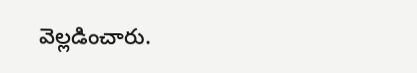వెల్లడించారు.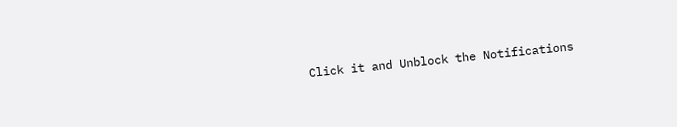Click it and Unblock the Notifications